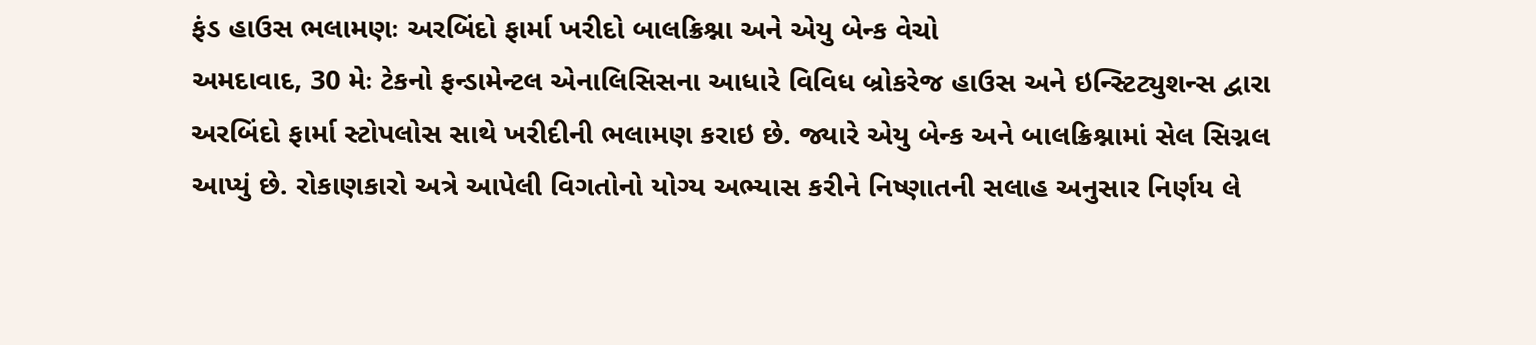ફંડ હાઉસ ભલામણઃ અરબિંદો ફાર્મા ખરીદો બાલક્રિશ્ના અને એયુ બેન્ક વેચો
અમદાવાદ, 30 મેઃ ટેકનો ફન્ડામેન્ટલ એનાલિસિસના આધારે વિવિધ બ્રોકરેજ હાઉસ અને ઇન્સ્ટિટ્યુશન્સ દ્વારા અરબિંદો ફાર્મા સ્ટોપલોસ સાથે ખરીદીની ભલામણ કરાઇ છે. જ્યારે એયુ બેન્ક અને બાલક્રિશ્નામાં સેલ સિગ્નલ આપ્યું છે. રોકાણકારો અત્રે આપેલી વિગતોનો યોગ્ય અભ્યાસ કરીને નિષ્ણાતની સલાહ અનુસાર નિર્ણય લે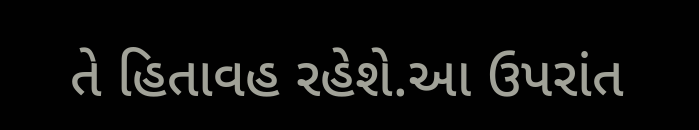તે હિતાવહ રહેશે.આ ઉપરાંત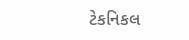ટેકનિકલ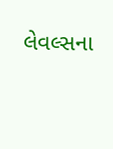લેવલ્સના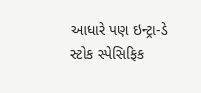આધારે પણ ઇન્ટ્રા-ડે સ્ટોક સ્પેસિફિક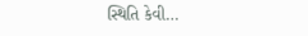સ્થિતિ કેવી…